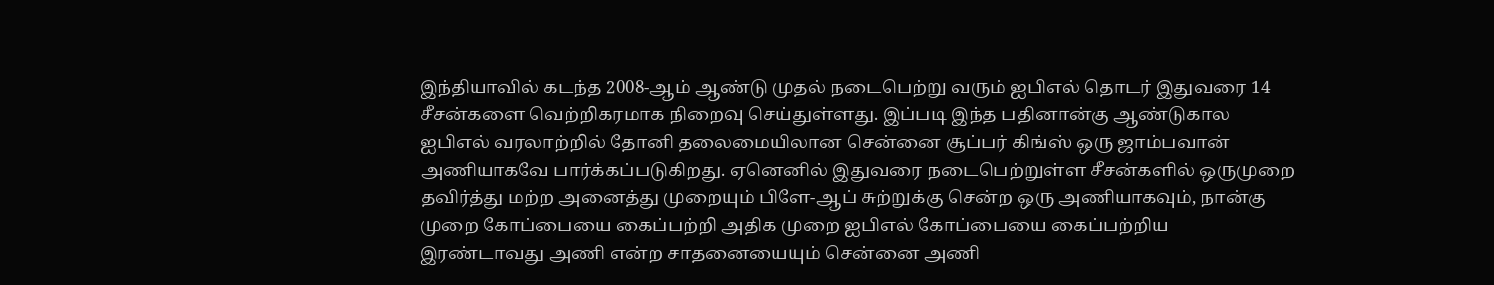இந்தியாவில் கடந்த 2008-ஆம் ஆண்டு முதல் நடைபெற்று வரும் ஐபிஎல் தொடர் இதுவரை 14 சீசன்களை வெற்றிகரமாக நிறைவு செய்துள்ளது. இப்படி இந்த பதினான்கு ஆண்டுகால ஐபிஎல் வரலாற்றில் தோனி தலைமையிலான சென்னை சூப்பர் கிங்ஸ் ஒரு ஜாம்பவான் அணியாகவே பார்க்கப்படுகிறது. ஏனெனில் இதுவரை நடைபெற்றுள்ள சீசன்களில் ஒருமுறை தவிர்த்து மற்ற அனைத்து முறையும் பிளே-ஆப் சுற்றுக்கு சென்ற ஒரு அணியாகவும், நான்கு முறை கோப்பையை கைப்பற்றி அதிக முறை ஐபிஎல் கோப்பையை கைப்பற்றிய இரண்டாவது அணி என்ற சாதனையையும் சென்னை அணி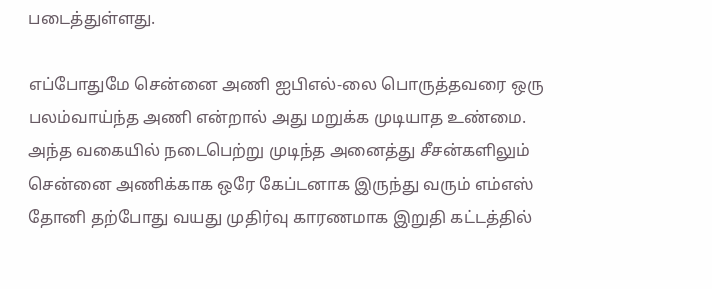படைத்துள்ளது.

எப்போதுமே சென்னை அணி ஐபிஎல்-லை பொருத்தவரை ஒரு பலம்வாய்ந்த அணி என்றால் அது மறுக்க முடியாத உண்மை. அந்த வகையில் நடைபெற்று முடிந்த அனைத்து சீசன்களிலும் சென்னை அணிக்காக ஒரே கேப்டனாக இருந்து வரும் எம்எஸ் தோனி தற்போது வயது முதிர்வு காரணமாக இறுதி கட்டத்தில்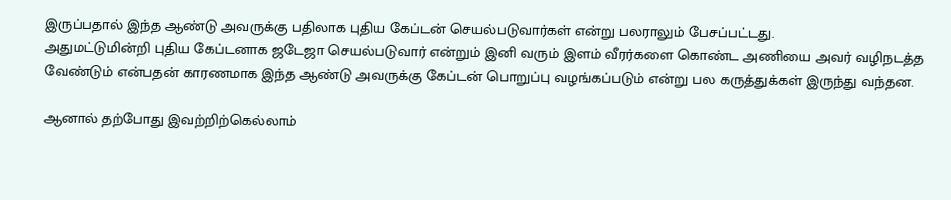இருப்பதால் இந்த ஆண்டு அவருக்கு பதிலாக புதிய கேப்டன் செயல்படுவார்கள் என்று பலராலும் பேசப்பட்டது.
அதுமட்டுமின்றி புதிய கேப்டனாக ஜடேஜா செயல்படுவார் என்றும் இனி வரும் இளம் வீரர்களை கொண்ட அணியை அவர் வழிநடத்த வேண்டும் என்பதன் காரணமாக இந்த ஆண்டு அவருக்கு கேப்டன் பொறுப்பு வழங்கப்படும் என்று பல கருத்துக்கள் இருந்து வந்தன.

ஆனால் தற்போது இவற்றிற்கெல்லாம்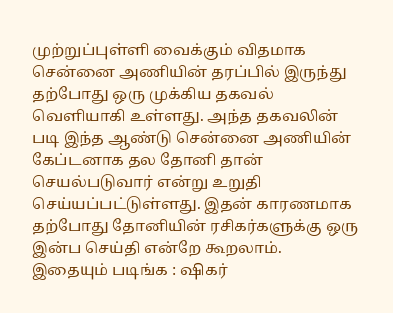முற்றுப்புள்ளி வைக்கும் விதமாக சென்னை அணியின் தரப்பில் இருந்து தற்போது ஒரு முக்கிய தகவல் வெளியாகி உள்ளது. அந்த தகவலின் படி இந்த ஆண்டு சென்னை அணியின் கேப்டனாக தல தோனி தான் செயல்படுவார் என்று உறுதி செய்யப்பட்டுள்ளது. இதன் காரணமாக தற்போது தோனியின் ரசிகர்களுக்கு ஒரு இன்ப செய்தி என்றே கூறலாம்.
இதையும் படிங்க : ஷிகர்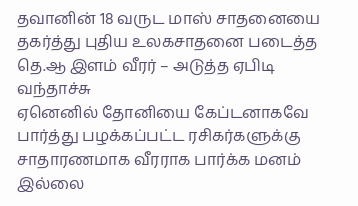தவானின் 18 வருட மாஸ் சாதனையை தகர்த்து புதிய உலகசாதனை படைத்த தெ.ஆ இளம் வீரர் – அடுத்த ஏபிடி வந்தாச்சு
ஏனெனில் தோனியை கேப்டனாகவே பார்த்து பழக்கப்பட்ட ரசிகர்களுக்கு சாதாரணமாக வீரராக பார்க்க மனம் இல்லை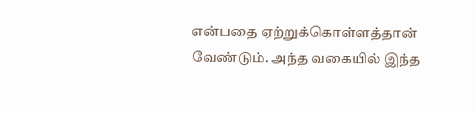என்பதை ஏற்றுக்கொள்ளத்தான் வேண்டும். அந்த வகையில் இந்த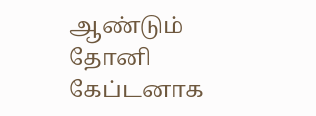ஆண்டும் தோனி கேப்டனாக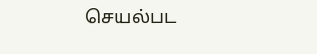செயல்பட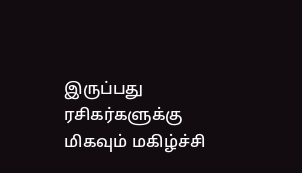இருப்பது ரசிகர்களுக்கு மிகவும் மகிழ்ச்சி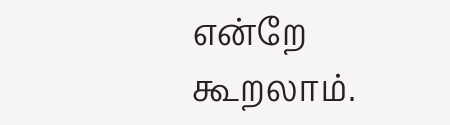என்றே கூறலாம்.